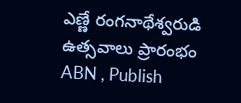ఎణ్ణే రంగనాథేశ్వరుడి ఉత్సవాలు ప్రారంభం
ABN , Publish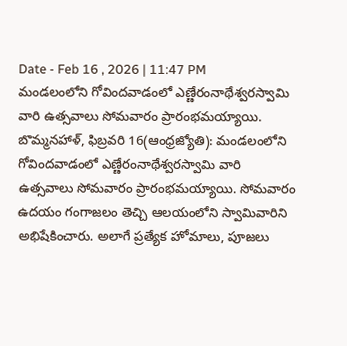Date - Feb 16 , 2026 | 11:47 PM
మండలంలోని గోవిందవాడంలో ఎణ్ణేరంనాథేశ్వరస్వామి వారి ఉత్సవాలు సోమవారం ప్రారంభమయ్యాయి.
బొమ్మనహాళ్, ఫిబ్రవరి 16(ఆంధ్రజ్యోతి): మండలంలోని గోవిందవాడంలో ఎణ్ణేరంనాథేశ్వరస్వామి వారి ఉత్సవాలు సోమవారం ప్రారంభమయ్యాయి. సోమవారం ఉదయం గంగాజలం తెచ్చి ఆలయంలోని స్వామివారిని అభిషేకించారు. అలాగే ప్రత్యేక హోమాలు, పూజలు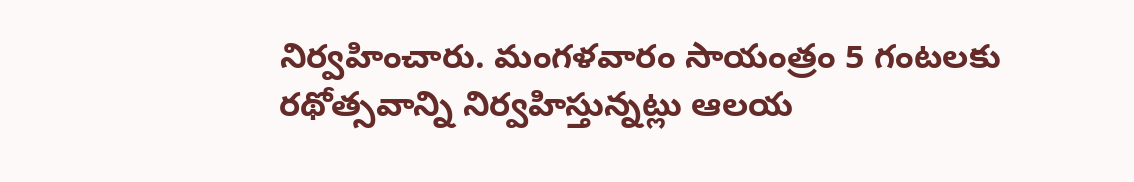నిర్వహించారు. మంగళవారం సాయంత్రం 5 గంటలకు రథోత్సవాన్ని నిర్వహిస్తున్నట్లు ఆలయ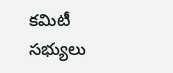కమిటీ సభ్యులు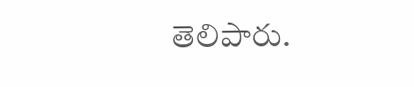తెలిపారు.